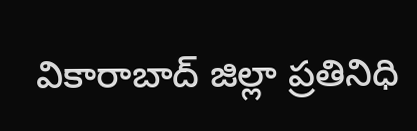వికారాబాద్ జిల్లా ప్రతినిధి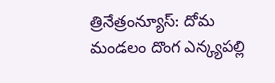త్రినేత్రంన్యూస్: దోమ మండలం దొంగ ఎన్క్యపల్లి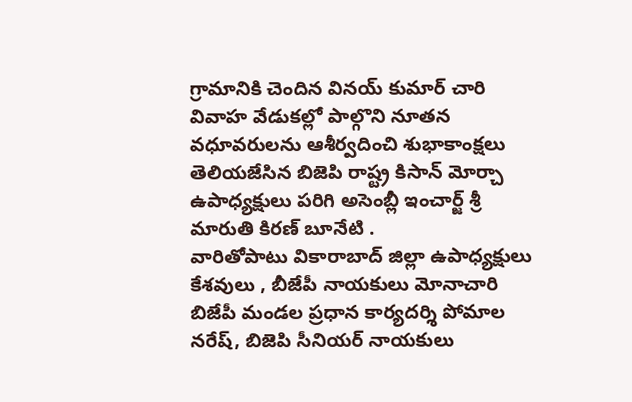గ్రామానికి చెందిన వినయ్ కుమార్ చారి వివాహ వేడుకల్లో పాల్గొని నూతన వధూవరులను ఆశీర్వదించి శుభాకాంక్షలు తెలియజేసిన బిజెపి రాష్ట్ర కిసాన్ మోర్చా ఉపాధ్యక్షులు పరిగి అసెంబ్లీ ఇంచార్జ్ శ్రీ మారుతి కిరణ్ బూనేటి .
వారితోపాటు వికారాబాద్ జిల్లా ఉపాధ్యక్షులు కేశవులు , బీజేపీ నాయకులు మోనాచారి బిజేపీ మండల ప్రధాన కార్యదర్శి పోమాల నరేష్, బిజెపి సీనియర్ నాయకులు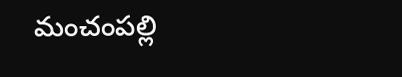మంచంపల్లి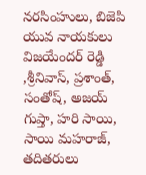నరసింహులు, బిజెపి యువ నాయకులు విజయేందర్ రెడ్డి ,శ్రీనివాస్, ప్రశాంత్, సంతోష్, అజయ్ గుప్తా, హరి సాయి, సాయి మహరాజ్, తదితరులు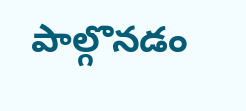పాల్గొనడం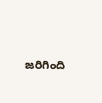జరిగింది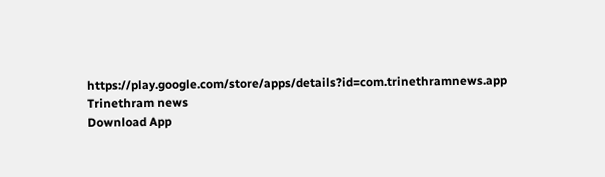https://play.google.com/store/apps/details?id=com.trinethramnews.app
Trinethram news
Download App